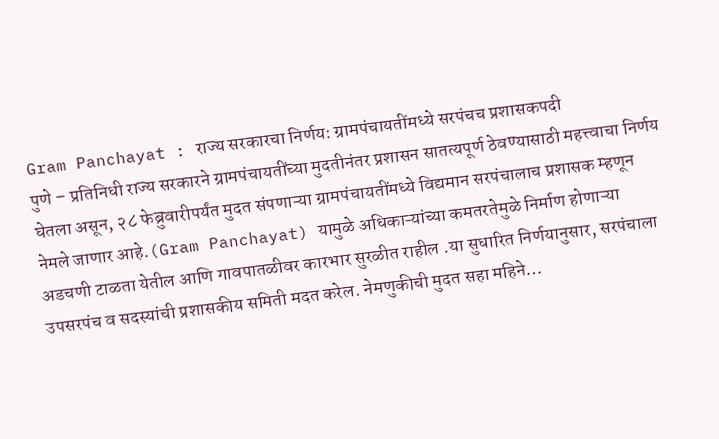Gram Panchayat : राज्य सरकारचा निर्णय: ग्रामपंचायतींमध्ये सरपंचच प्रशासकपदी
पुणे – प्रतिनिधी राज्य सरकारने ग्रामपंचायतींच्या मुदतीनंतर प्रशासन सातत्यपूर्ण ठेवण्यासाठी महत्त्वाचा निर्णय घेतला असून, २८ फेब्रुवारीपर्यंत मुदत संपणाऱ्या ग्रामपंचायतींमध्ये विद्यमान सरपंचालाच प्रशासक म्हणून नेमले जाणार आहे.(Gram Panchayat) यामुळे अधिकाऱ्यांच्या कमतरतेमुळे निर्माण होणाऱ्या अडचणी टाळता येतील आणि गावपातळीवर कारभार सुरळीत राहील .या सुधारित निर्णयानुसार, सरपंचाला उपसरपंच व सदस्यांची प्रशासकीय समिती मदत करेल. नेमणुकीची मुदत सहा महिने…